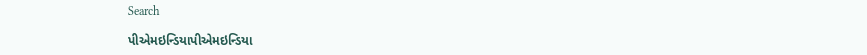Search

પીએમઇન્ડિયાપીએમઇન્ડિયા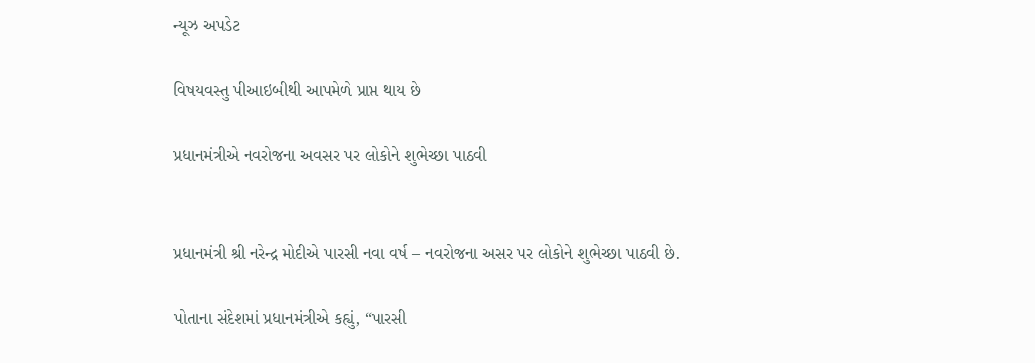ન્યૂઝ અપડેટ

વિષયવસ્તુ પીઆઇબીથી આપમેળે પ્રાપ્ત થાય છે

પ્રધાનમંત્રીએ નવરોજના અવસર પર લોકોને શુભેચ્છા પાઠવી


પ્રધાનમંત્રી શ્રી નરેન્દ્ર મોદીએ પારસી નવા વર્ષ – નવરોજના અસર પર લોકોને શુભેચ્છા પાઠવી છે.

પોતાના સંદેશમાં પ્રધાનમંત્રીએ કહ્યું, “પારસી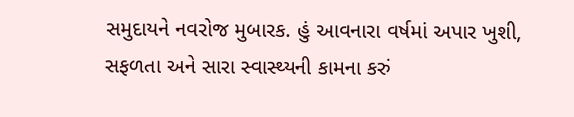સમુદાયને નવરોજ મુબારક. હું આવનારા વર્ષમાં અપાર ખુશી, સફળતા અને સારા સ્વાસ્થ્યની કામના કરું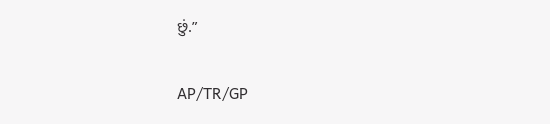છું.”

AP/TR/GP